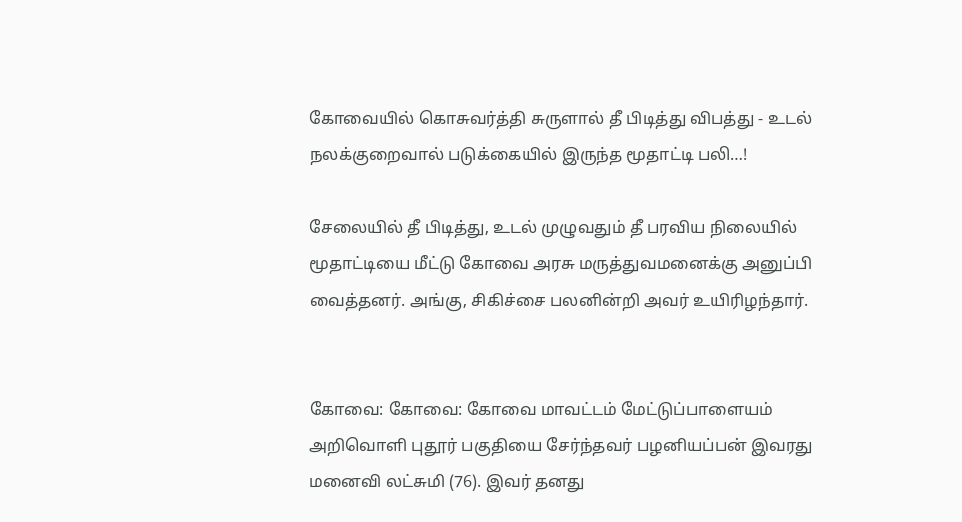கோவையில் கொசுவர்த்தி சுருளால் தீ பிடித்து விபத்து - உடல் நலக்குறைவால் படுக்கையில் இருந்த மூதாட்டி பலி…!

சேலையில் தீ பிடித்து, உடல் முழுவதும் தீ பரவிய நிலையில் மூதாட்டியை மீட்டு கோவை அரசு மருத்துவமனைக்கு அனுப்பி வைத்தனர். அங்கு, சிகிச்சை பலனின்றி அவர் உயிரிழந்தார்.


கோவை: கோவை: கோவை மாவட்டம் மேட்டுப்பாளையம் அறிவொளி புதூர் பகுதியை சேர்ந்தவர் பழனியப்பன் இவரது மனைவி லட்சுமி (76). இவர் தனது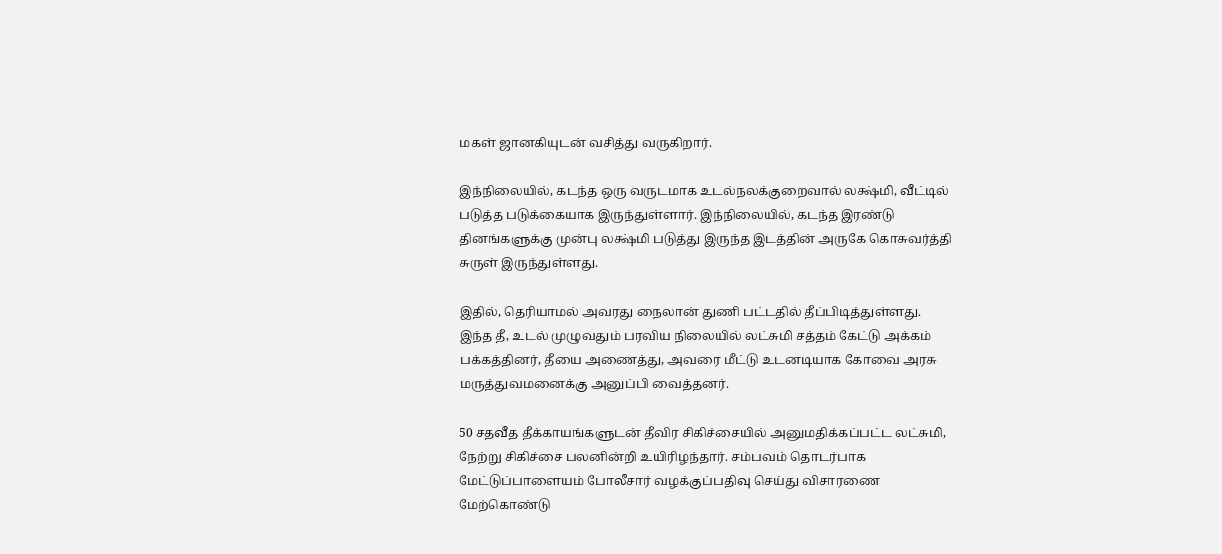மகள் ஜானகியுடன் வசித்து வருகிறார்.

இந்நிலையில், கடந்த ஒரு வருடமாக உடல்நலக்குறைவால் லக்ஷ்மி, வீட்டில் படுத்த படுக்கையாக இருந்துள்ளார். இந்நிலையில், கடந்த இரண்டு தினங்களுக்கு முன்பு லக்ஷ்மி படுத்து இருந்த இடத்தின் அருகே கொசுவர்த்தி சுருள் இருந்துள்ளது.

இதில், தெரியாமல் அவரது நைலான் துணி பட்டதில் தீப்பிடித்துள்ளது. இந்த தீ, உடல் முழுவதும் பரவிய நிலையில் லட்சுமி சத்தம் கேட்டு அக்கம் பக்கத்தினர், தீயை அணைத்து, அவரை மீட்டு உடனடியாக கோவை அரசு மருத்துவமனைக்கு அனுப்பி வைத்தனர்.

50 சதவீத தீக்காயங்களுடன் தீவிர சிகிச்சையில் அனுமதிக்கப்பட்ட லட்சுமி, நேற்று சிகிச்சை பலனின்றி உயிரிழந்தார். சம்பவம் தொடர்பாக மேட்டுப்பாளையம் போலீசார் வழக்குப்பதிவு செய்து விசாரணை மேற்கொண்டு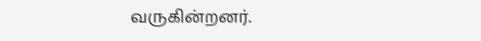வருகின்றனர்.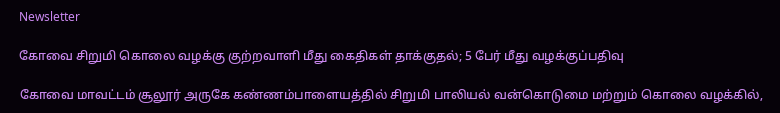Newsletter

கோவை சிறுமி கொலை வழக்கு குற்றவாளி மீது கைதிகள் தாக்குதல்; 5 பேர் மீது வழக்குப்பதிவு

கோவை மாவட்டம் சூலூர் அருகே கண்ணம்பாளையத்தில் சிறுமி பாலியல் வன்கொடுமை மற்றும் கொலை வழக்கில்,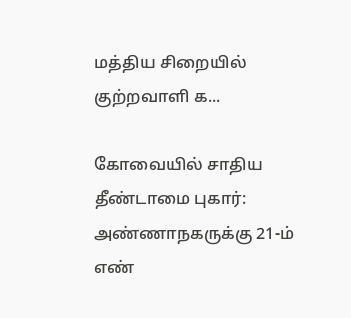மத்திய சிறையில் குற்றவாளி க...

கோவையில் சாதிய தீண்டாமை புகார்: அண்ணாநகருக்கு 21-ம் எண்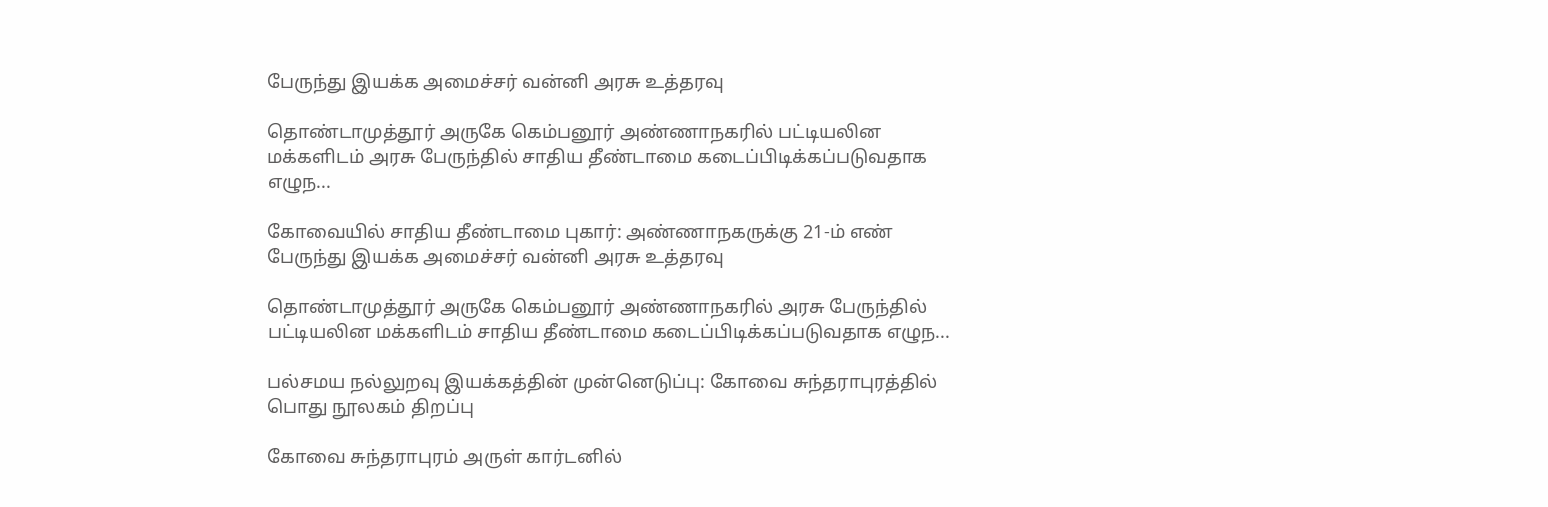பேருந்து இயக்க அமைச்சர் வன்னி அரசு உத்தரவு

தொண்டாமுத்தூர் அருகே கெம்பனூர் அண்ணாநகரில் பட்டியலின மக்களிடம் அரசு பேருந்தில் சாதிய தீண்டாமை கடைப்பிடிக்கப்படுவதாக எழுந...

கோவையில் சாதிய தீண்டாமை புகார்: அண்ணாநகருக்கு 21-ம் எண் பேருந்து இயக்க அமைச்சர் வன்னி அரசு உத்தரவு

தொண்டாமுத்தூர் அருகே கெம்பனூர் அண்ணாநகரில் அரசு பேருந்தில் பட்டியலின மக்களிடம் சாதிய தீண்டாமை கடைப்பிடிக்கப்படுவதாக எழுந...

பல்சமய நல்லுறவு இயக்கத்தின் முன்னெடுப்பு: கோவை சுந்தராபுரத்தில் பொது நூலகம் திறப்பு

கோவை சுந்தராபுரம் அருள் கார்டனில்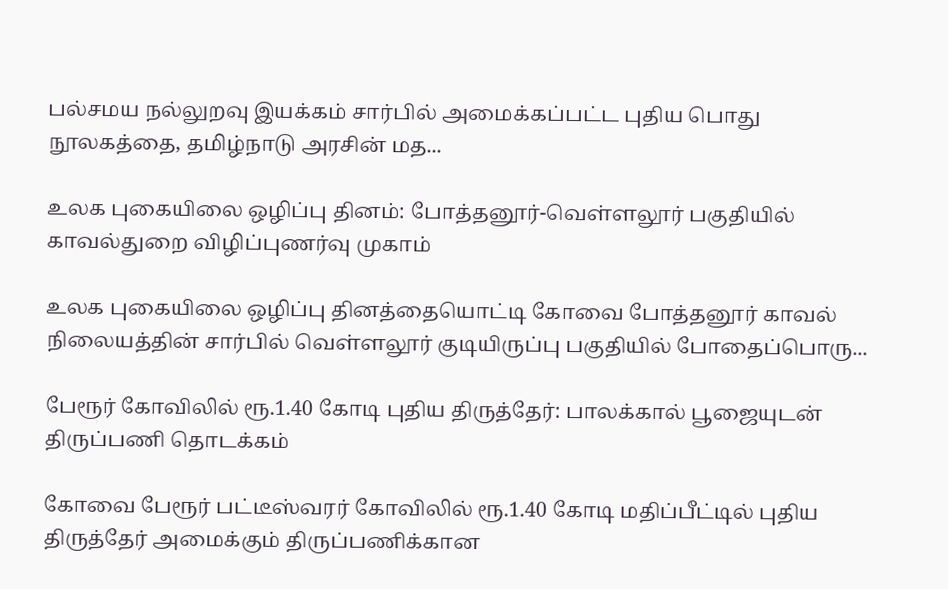பல்சமய நல்லுறவு இயக்கம் சார்பில் அமைக்கப்பட்ட புதிய பொது நூலகத்தை, தமிழ்நாடு அரசின் மத...

உலக புகையிலை ஒழிப்பு தினம்: போத்தனூர்-வெள்ளலூர் பகுதியில் காவல்துறை விழிப்புணர்வு முகாம்

உலக புகையிலை ஒழிப்பு தினத்தையொட்டி கோவை போத்தனூர் காவல் நிலையத்தின் சார்பில் வெள்ளலூர் குடியிருப்பு பகுதியில் போதைப்பொரு...

பேரூர் கோவிலில் ரூ.1.40 கோடி புதிய திருத்தேர்: பாலக்கால் பூஜையுடன் திருப்பணி தொடக்கம்

கோவை பேரூர் பட்டீஸ்வரர் கோவிலில் ரூ.1.40 கோடி மதிப்பீட்டில் புதிய திருத்தேர் அமைக்கும் திருப்பணிக்கான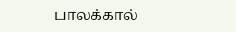பாலக்கால்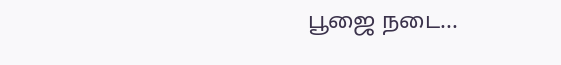பூஜை நடை...